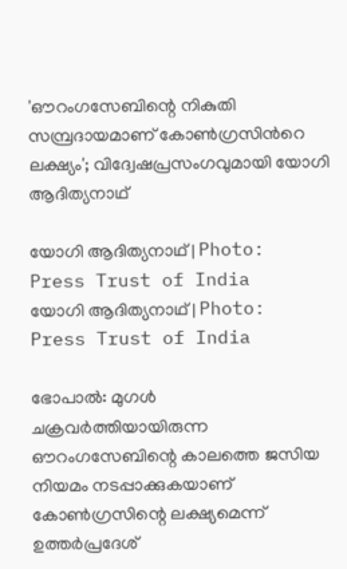'ഔറംഗസേബിന്റെ നികുതി സമ്പ്രദായമാണ് കോണ്‍ഗ്രസിന്‍റെ ലക്ഷ്യം'; വിദ്വേഷപ്രസംഗവുമായി യോഗി ആദിത്യനാഥ്

യോഗി ആദിത്യനാഥ് | Photo: Press Trust of India
യോഗി ആദിത്യനാഥ് | Photo: Press Trust of India

ഭോപാല്‍: മുഗള്‍ ചക്രവര്‍ത്തിയായിരുന്ന ഔറംഗസേബിന്റെ കാലത്തെ ജസിയ നിയമം നടപ്പാക്കുകയാണ് കോണ്‍ഗ്രസിന്റെ ലക്ഷ്യമെന്ന് ഉത്തര്‍പ്രദേശ്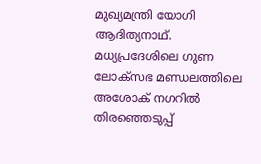മുഖ്യമന്ത്രി യോഗി ആദിത്യനാഥ്. മധ്യപ്രദേശിലെ ഗുണ ലോക്‌സഭ മണ്ഡലത്തിലെ അശോക് നഗറില്‍ തിരഞ്ഞെടുപ്പ്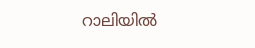റാലിയില്‍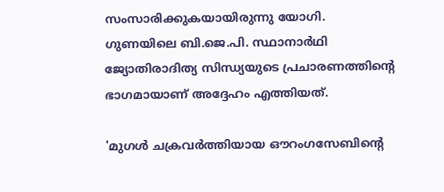സംസാരിക്കുകയായിരുന്നു യോഗി. ഗുണയിലെ ബി.ജെ.പി. സ്ഥാനാര്‍ഥി ജ്യോതിരാദിത്യ സിന്ധ്യയുടെ പ്രചാരണത്തിന്റെ ഭാഗമായാണ് അദ്ദേഹം എത്തിയത്.

'മുഗള്‍ ചക്രവര്‍ത്തിയായ ഔറംഗസേബിന്റെ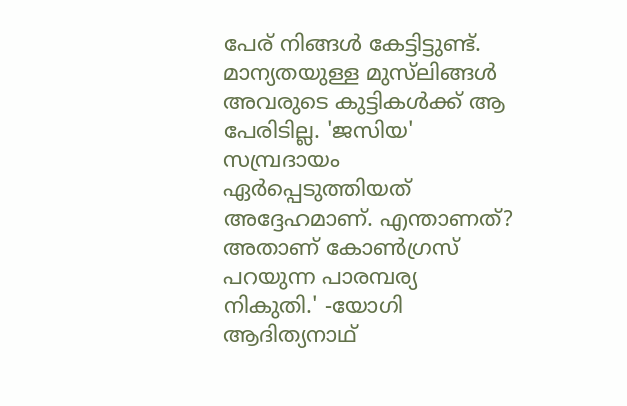പേര് നിങ്ങള്‍ കേട്ടിട്ടുണ്ട്. മാന്യതയുള്ള മുസ്‌ലിങ്ങള്‍ അവരുടെ കുട്ടികള്‍ക്ക് ആ പേരിടില്ല. 'ജസിയ' സമ്പ്രദായം ഏര്‍പ്പെടുത്തിയത് അദ്ദേഹമാണ്. എന്താണത്? അതാണ് കോണ്‍ഗ്രസ് പറയുന്ന പാരമ്പര്യ നികുതി.' -യോഗി ആദിത്യനാഥ്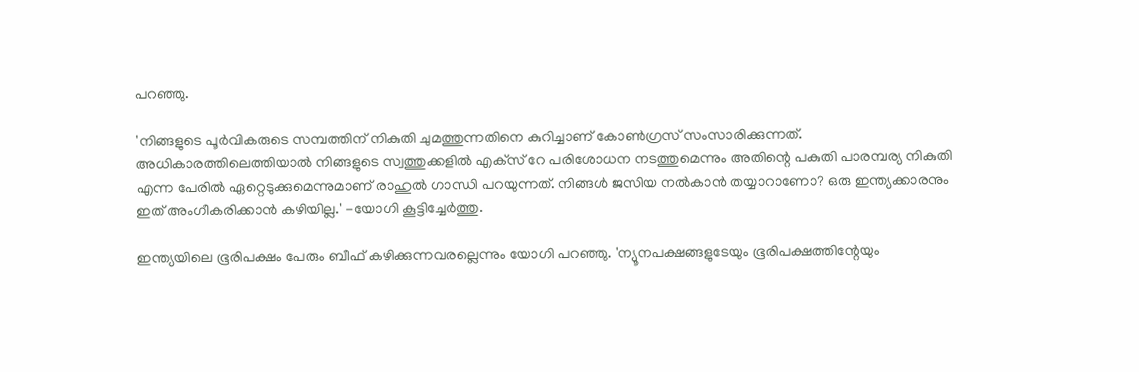പറഞ്ഞു.

'നിങ്ങളുടെ പൂര്‍വികരുടെ സമ്പത്തിന് നികുതി ചുമത്തുന്നതിനെ കുറിച്ചാണ് കോണ്‍ഗ്രസ് സംസാരിക്കുന്നത്. അധികാരത്തിലെത്തിയാല്‍ നിങ്ങളുടെ സ്വത്തുക്കളില്‍ എക്‌സ് റേ പരിശോധന നടത്തുമെന്നും അതിന്റെ പകുതി പാരമ്പര്യ നികുതി എന്ന പേരില്‍ ഏറ്റെടുക്കുമെന്നുമാണ് രാഹുല്‍ ഗാന്ധി പറയുന്നത്. നിങ്ങള്‍ ജസിയ നല്‍കാന്‍ തയ്യാറാണോ? ഒരു ഇന്ത്യക്കാരനും ഇത് അംഗീകരിക്കാന്‍ കഴിയില്ല.' -യോഗി കൂട്ടിച്ചേര്‍ത്തു.

ഇന്ത്യയിലെ ഭൂരിപക്ഷം പേരും ബീഫ് കഴിക്കുന്നവരല്ലെന്നും യോഗി പറഞ്ഞു. 'ന്യൂനപക്ഷങ്ങളുടേയും ഭൂരിപക്ഷത്തിന്റേയും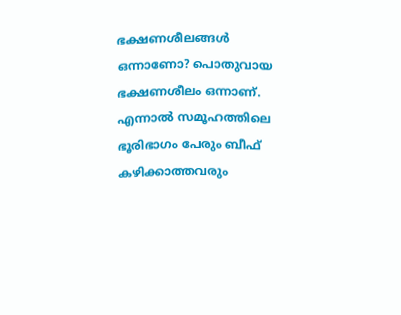ഭക്ഷണശീലങ്ങള്‍ ഒന്നാണോ? പൊതുവായ ഭക്ഷണശീലം ഒന്നാണ്. എന്നാല്‍ സമൂഹത്തിലെ ഭൂരിഭാഗം പേരും ബീഫ് കഴിക്കാത്തവരും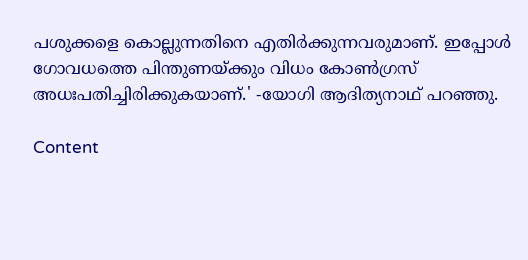പശുക്കളെ കൊല്ലുന്നതിനെ എതിര്‍ക്കുന്നവരുമാണ്. ഇപ്പോള്‍ ഗോവധത്തെ പിന്തുണയ്ക്കും വിധം കോണ്‍ഗ്രസ് അധഃപതിച്ചിരിക്കുകയാണ്.' -യോഗി ആദിത്യനാഥ് പറഞ്ഞു.

Content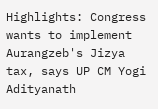Highlights: Congress wants to implement Aurangzeb's Jizya tax, says UP CM Yogi Adityanath